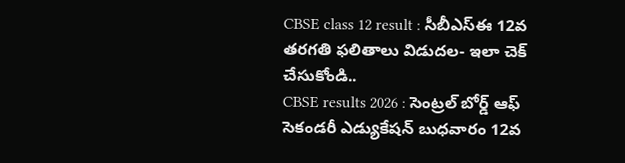CBSE class 12 result : సీబీఎస్ఈ 12వ తరగతి ఫలితాలు విడుదల- ఇలా చెక్ చేసుకోండి..
CBSE results 2026 : సెంట్రల్ బోర్డ్ ఆఫ్ సెకండరీ ఎడ్యుకేషన్ బుధవారం 12వ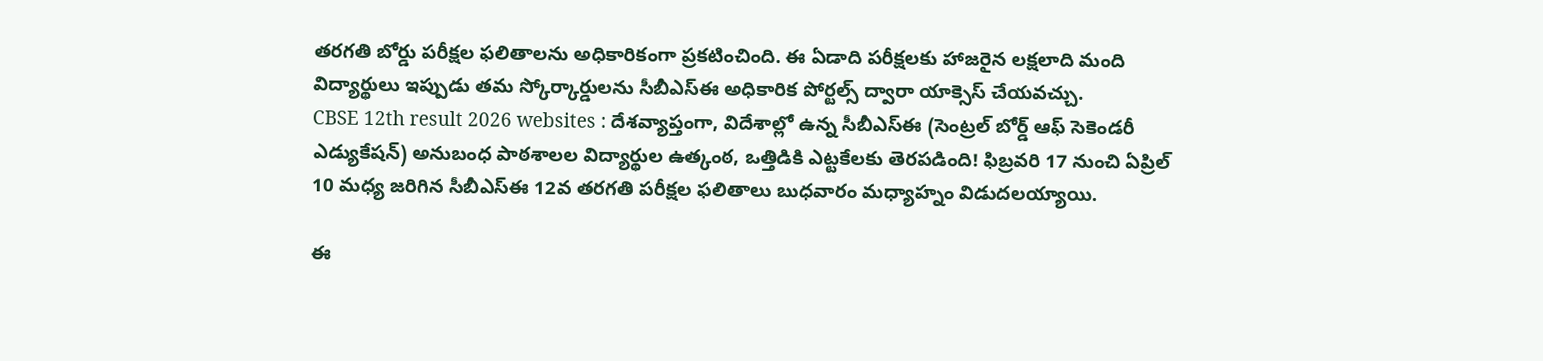తరగతి బోర్డు పరీక్షల ఫలితాలను అధికారికంగా ప్రకటించింది. ఈ ఏడాది పరీక్షలకు హాజరైన లక్షలాది మంది విద్యార్థులు ఇప్పుడు తమ స్కోర్కార్డులను సీబీఎస్ఈ అధికారిక పోర్టల్స్ ద్వారా యాక్సెస్ చేయవచ్చు.
CBSE 12th result 2026 websites : దేశవ్యాప్తంగా, విదేశాల్లో ఉన్న సీబీఎస్ఈ (సెంట్రల్ బోర్డ్ ఆఫ్ సెకెండరీ ఎడ్యుకేషన్) అనుబంధ పాఠశాలల విద్యార్థుల ఉత్కంఠ, ఒత్తిడికి ఎట్టకేలకు తెరపడింది! ఫిబ్రవరి 17 నుంచి ఏప్రిల్ 10 మధ్య జరిగిన సీబీఎస్ఈ 12వ తరగతి పరీక్షల ఫలితాలు బుధవారం మధ్యాహ్నం విడుదలయ్యాయి.

ఈ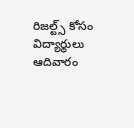రిజల్ట్స్ కోసం విద్యార్థులు ఆదివారం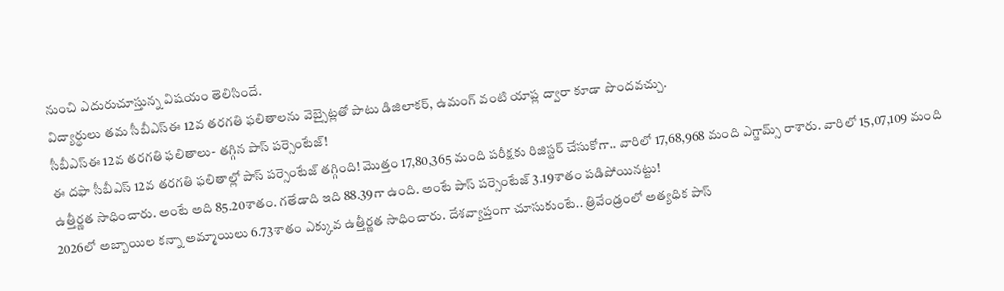నుంచి ఎదురుచూస్తున్న విషయం తెలిసిందే.
విద్యార్థులు తమ సీబీఎస్ఈ 12వ తరగతి ఫలితాలను వెబ్సైట్లతో పాటు డిజిలాకర్, ఉమంగ్ వంటి యాప్ల ద్వారా కూడా పొందవచ్చు.
సీబీఎస్ఈ 12వ తరగతి ఫలితాలు- తగ్గిన పాస్ పర్సెంటేజ్!
ఈ దఫా సీబీఎస్ 12వ తరగతి ఫలితాల్లో పాస్ పర్సెంటేజ్ తగ్గింది! మొత్తం 17,80,365 మంది పరీక్షకు రిజిస్టర్ చేసుకోగా.. వారిలో 17,68,968 మంది ఎగ్జామ్స్ రాశారు. వారిలో 15,07,109 మంది ఉత్తీర్ణత సాధించారు. అంటే అది 85.20శాతం. గతేడాది ఇది 88.39గా ఉంది. అంటే పాస్ పర్సెంటేజ్ 3.19శాతం పడిపోయినట్టు!
2026లో అబ్బాయిల కన్నా అమ్మాయిలు 6.73శాతం ఎక్కువ ఉత్తీర్ణత సాధించారు. దేశవ్యాప్తంగా చూసుకుంటే.. త్రివేండ్రంలో అత్యధిక పాస్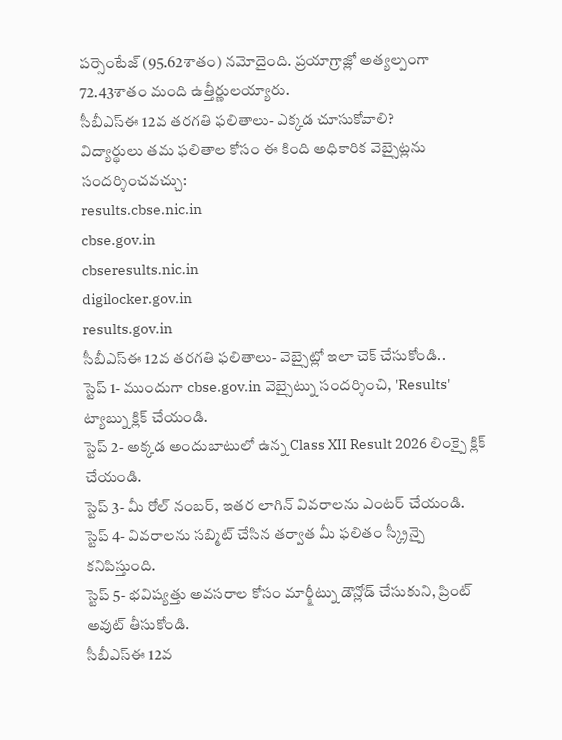పర్సెంటేజ్ (95.62శాతం) నమోదైంది. ప్రయాగ్రాజ్లో అత్యల్పంగా 72.43శాతం మంది ఉత్తీర్ణులయ్యారు.
సీబీఎస్ఈ 12వ తరగతి ఫలితాలు- ఎక్కడ చూసుకోవాలి?
విద్యార్థులు తమ ఫలితాల కోసం ఈ కింది అధికారిక వెబ్సైట్లను సందర్శించవచ్చు:
results.cbse.nic.in
cbse.gov.in
cbseresults.nic.in
digilocker.gov.in
results.gov.in
సీబీఎస్ఈ 12వ తరగతి ఫలితాలు- వెబ్సైట్లో ఇలా చెక్ చేసుకోండి..
స్టెప్ 1- ముందుగా cbse.gov.in వెబ్సైట్ను సందర్శించి, 'Results' ట్యాబ్ను క్లిక్ చేయండి.
స్టెప్ 2- అక్కడ అందుబాటులో ఉన్న Class XII Result 2026 లింక్పై క్లిక్ చేయండి.
స్టెప్ 3- మీ రోల్ నంబర్, ఇతర లాగిన్ వివరాలను ఎంటర్ చేయండి.
స్టెప్ 4- వివరాలను సబ్మిట్ చేసిన తర్వాత మీ ఫలితం స్క్రీన్పై కనిపిస్తుంది.
స్టెప్ 5- భవిష్యత్తు అవసరాల కోసం మార్క్షీట్ను డౌన్లోడ్ చేసుకుని, ప్రింట్ అవుట్ తీసుకోండి.
సీబీఎస్ఈ 12వ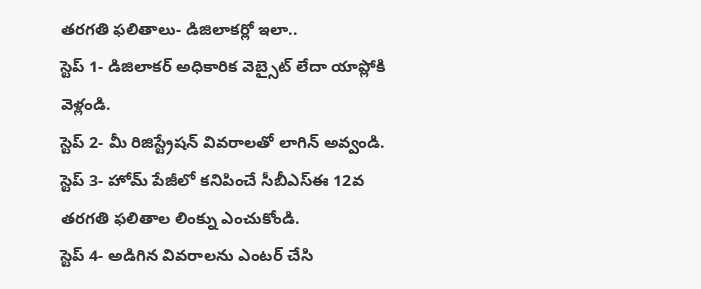తరగతి ఫలితాలు- డిజిలాకర్లో ఇలా..
స్టెప్ 1- డిజిలాకర్ అధికారిక వెబ్సైట్ లేదా యాప్లోకి వెళ్లండి.
స్టెప్ 2- మీ రిజిస్ట్రేషన్ వివరాలతో లాగిన్ అవ్వండి.
స్టెప్ 3- హోమ్ పేజీలో కనిపించే సీబీఎస్ఈ 12వ తరగతి ఫలితాల లింక్ను ఎంచుకోండి.
స్టెప్ 4- అడిగిన వివరాలను ఎంటర్ చేసి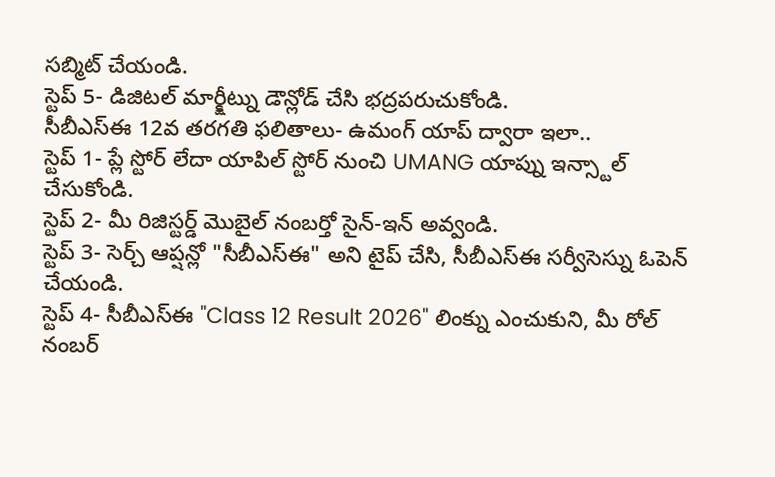సబ్మిట్ చేయండి.
స్టెప్ 5- డిజిటల్ మార్క్షీట్ను డౌన్లోడ్ చేసి భద్రపరుచుకోండి.
సీబీఎస్ఈ 12వ తరగతి ఫలితాలు- ఉమంగ్ యాప్ ద్వారా ఇలా..
స్టెప్ 1- ప్లే స్టోర్ లేదా యాపిల్ స్టోర్ నుంచి UMANG యాప్ను ఇన్స్టాల్ చేసుకోండి.
స్టెప్ 2- మీ రిజిస్టర్డ్ మొబైల్ నంబర్తో సైన్-ఇన్ అవ్వండి.
స్టెప్ 3- సెర్చ్ ఆప్షన్లో "సీబీఎస్ఈ" అని టైప్ చేసి, సీబీఎస్ఈ సర్వీసెస్ను ఓపెన్ చేయండి.
స్టెప్ 4- సీబీఎస్ఈ "Class 12 Result 2026" లింక్ను ఎంచుకుని, మీ రోల్ నంబర్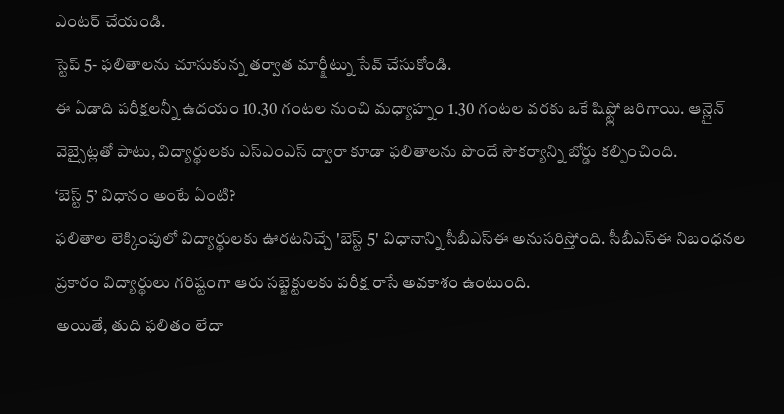ఎంటర్ చేయండి.
స్టెప్ 5- ఫలితాలను చూసుకున్న తర్వాత మార్క్షీట్ను సేవ్ చేసుకోండి.
ఈ ఏడాది పరీక్షలన్నీ ఉదయం 10.30 గంటల నుంచి మధ్యాహ్నం 1.30 గంటల వరకు ఒకే షిఫ్ట్లో జరిగాయి. ఆన్లైన్ వెబ్సైట్లతో పాటు, విద్యార్థులకు ఎస్ఎంఎస్ ద్వారా కూడా ఫలితాలను పొందే సౌకర్యాన్ని బోర్డు కల్పించింది.
‘బెస్ట్ 5’ విధానం అంటే ఏంటి?
ఫలితాల లెక్కింపులో విద్యార్థులకు ఊరటనిచ్చే 'బెస్ట్ 5' విధానాన్ని సీబీఎస్ఈ అనుసరిస్తోంది. సీబీఎస్ఈ నిబంధనల ప్రకారం విద్యార్థులు గరిష్టంగా ఆరు సబ్జెక్టులకు పరీక్ష రాసే అవకాశం ఉంటుంది.
అయితే, తుది ఫలితం లేదా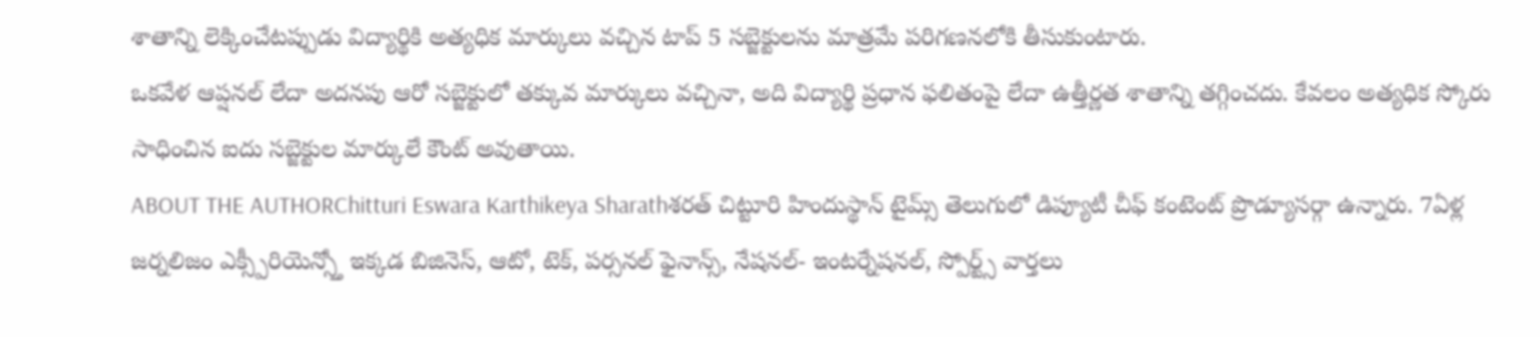శాతాన్ని లెక్కించేటప్పుడు విద్యార్థికి అత్యధిక మార్కులు వచ్చిన టాప్ 5 సబ్జెక్టులను మాత్రమే పరిగణనలోకి తీసుకుంటారు.
ఒకవేళ ఆప్షనల్ లేదా అదనపు ఆరో సబ్జెక్టులో తక్కువ మార్కులు వచ్చినా, అది విద్యార్థి ప్రధాన ఫలితంపై లేదా ఉత్తీర్ణత శాతాన్ని తగ్గించదు. కేవలం అత్యధిక స్కోరు సాధించిన ఐదు సబ్జెక్టుల మార్కులే కౌంట్ అవుతాయి.
ABOUT THE AUTHORChitturi Eswara Karthikeya Sharathశరత్ చిట్టూరి హిందుస్థాన్ టైమ్స్ తెలుగులో డిప్యూటీ చీఫ్ కంటెంట్ ప్రొడ్యూసర్గా ఉన్నారు. 7ఏళ్ల జర్నలిజం ఎక్స్పీరియెన్స్తో ఇక్కడ బిజినెస్, ఆటో, టెక్, పర్సనల్ ఫైనాన్స్, నేషనల్- ఇంటర్నేషనల్, స్పోర్ట్స్ వార్తలు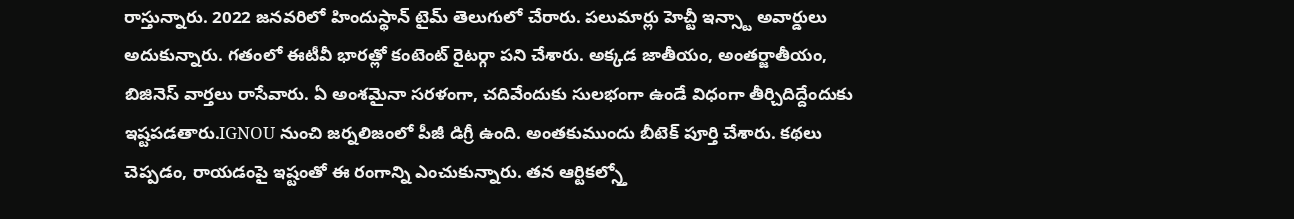రాస్తున్నారు. 2022 జనవరిలో హిందుస్థాన్ టైమ్ తెలుగులో చేరారు. పలుమార్లు హెచ్టీ ఇన్స్టా అవార్డులు అదుకున్నారు. గతంలో ఈటీవీ భారత్లో కంటెంట్ రైటర్గా పని చేశారు. అక్కడ జాతీయం, అంతర్జాతీయం, బిజినెస్ వార్తలు రాసేవారు. ఏ అంశమైనా సరళంగా, చదివేందుకు సులభంగా ఉండే విధంగా తీర్చిదిద్దేందుకు ఇష్టపడతారు.IGNOU నుంచి జర్నలిజంలో పీజీ డిగ్రీ ఉంది. అంతకుముందు బీటెక్ పూర్తి చేశారు. కథలు చెప్పడం, రాయడంపై ఇష్టంతో ఈ రంగాన్ని ఎంచుకున్నారు. తన ఆర్టికల్స్తో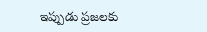ఇప్పుడు ప్రజలకు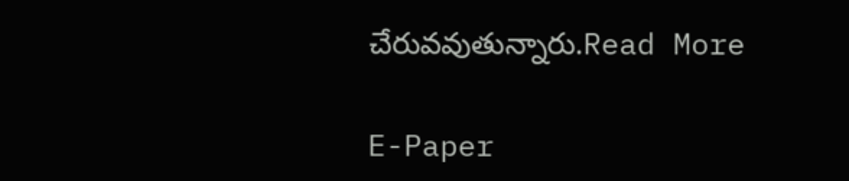చేరువవుతున్నారు.Read More

E-Paper